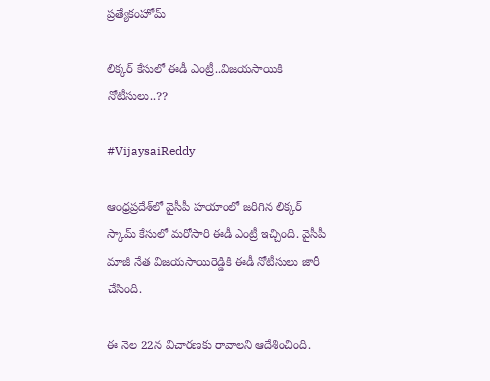ప్రత్యేకంహోమ్

లిక్కర్ కేసులో ఈడీ ఎంట్రీ..విజయసాయికి నోటీసులు..??

#VijaysaiReddy

ఆంధ్రప్రదేశ్‌లో వైసీపీ హయాంలో జరిగిన లిక్కర్ స్కామ్‌ కేసులో మరోసారి ఈడీ ఎంట్రీ ఇచ్చింది. వైసీపీ మాజీ నేత విజయసాయిరెడ్డికి ఈడీ నోటీసులు జారీ చేసింది.

ఈ నెల 22న విచారణకు రావాలని ఆదేశించింది.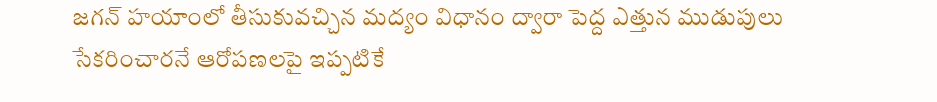జగన్ హయాంలో తీసుకువచ్చిన మద్యం విధానం ద్వారా పెద్ద ఎత్తున ముడుపులు సేకరించారనే ఆరోపణలపై ఇప్పటికే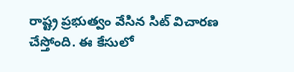రాష్ట్ర ప్రభుత్వం వేసిన సిట్ విచారణ చేస్తోంది. ఈ కేసులో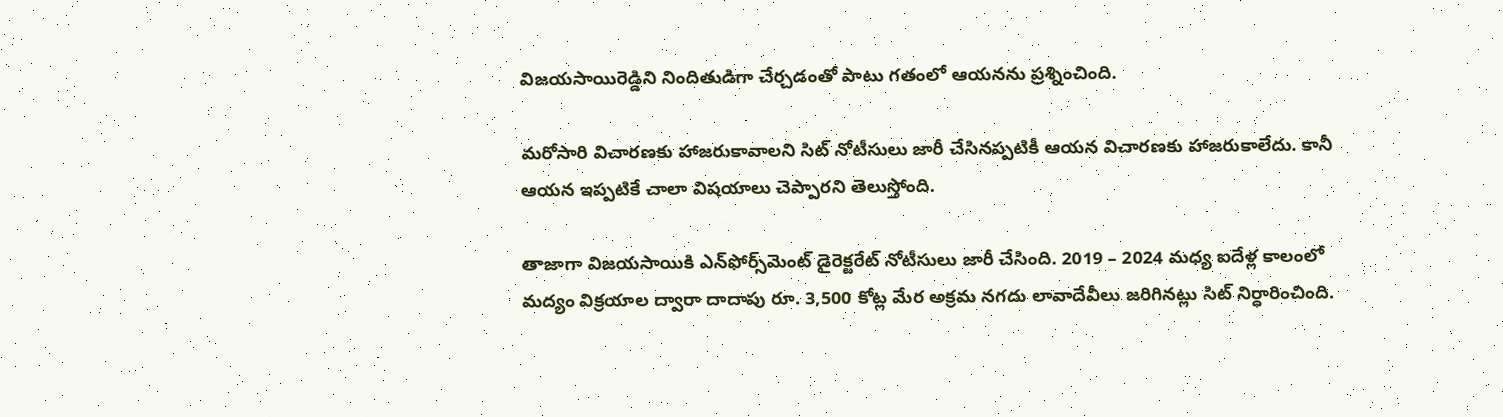విజయసాయిరెడ్డిని నిందితుడిగా చేర్చడంతో పాటు గతంలో ఆయనను ప్రశ్నించింది.

మరోసారి విచారణకు హాజరుకావాలని సిట్ నోటీసులు జారీ చేసినప్పటికీ ఆయన విచారణకు హాజరుకాలేదు. కానీ ఆయన ఇప్పటికే చాలా విషయాలు చెప్పారని తెలుస్తోంది.

తాజాగా విజయసాయికి ఎన్‌ఫోర్స్‌మెంట్ డైరెక్టరేట్ నోటీసులు జారీ చేసింది. 2019 – 2024 మధ్య ఐదేళ్ల కాలంలో మద్యం విక్రయాల ద్వారా దాదాపు రూ. 3,500 కోట్ల మేర అక్రమ నగదు లావాదేవీలు జరిగినట్లు సిట్ నిర్ధారించింది.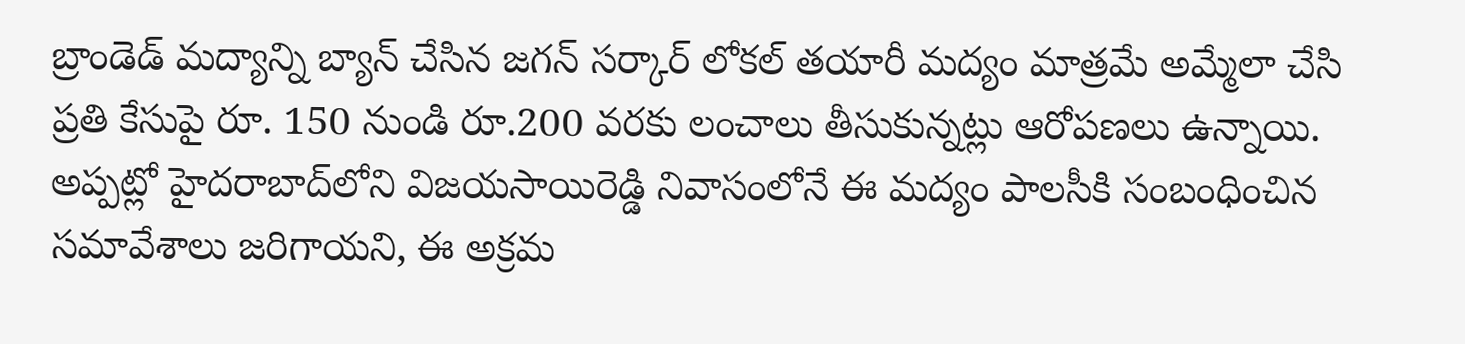బ్రాండెడ్ మద్యాన్ని బ్యాన్ చేసిన జగన్ సర్కార్‌ లోకల్ తయారీ మద్యం మాత్రమే అమ్మేలా చేసి ప్రతి కేసుపై రూ. 150 నుండి రూ.200 వరకు లంచాలు తీసుకున్నట్లు ఆరోపణలు ఉన్నాయి. అప్పట్లో హైదరాబాద్‌లోని విజయసాయిరెడ్డి నివాసంలోనే ఈ మద్యం పాలసీకి సంబంధించిన సమావేశాలు జరిగాయని, ఈ అక్రమ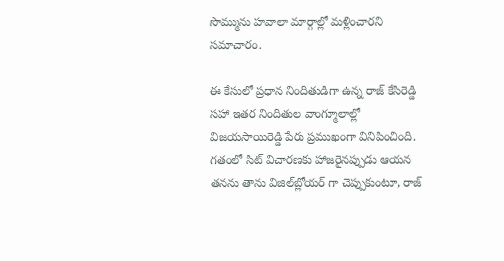సొమ్మును హవాలా మార్గాల్లో మళ్లించారని సమాచారం.

ఈ కేసులో ప్రధాన నిందితుడిగా ఉన్న రాజ్‌ కేసిరెడ్డి సహా ఇతర నిందితుల వాంగ్మూలాల్లో విజయసాయిరెడ్డి పేరు ప్రముఖంగా వినిపించింది. గతంలో సిట్ విచారణకు హాజరైనప్పుడు ఆయన తనను తాను విజిల్‌బ్లోయర్ గా చెప్పుకుంటూ, రాజ్‌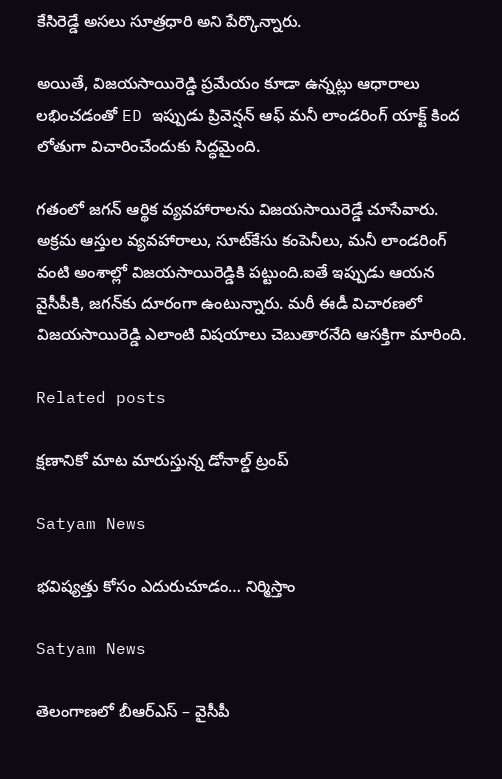కేసిరెడ్డే అసలు సూత్రధారి అని పేర్కొన్నారు.

అయితే, విజయసాయిరెడ్డి ప్రమేయం కూడా ఉన్నట్లు ఆధారాలు లభించడంతో ED ఇప్పుడు ప్రివెన్షన్ ఆఫ్ మనీ లాండరింగ్ యాక్ట్ కింద లోతుగా విచారించేందుకు సిద్ధమైంది.

గతంలో జగన్ ఆర్థిక వ్యవహారాలను విజయసాయిరెడ్డే చూసేవారు. అక్రమ ఆస్తుల వ్యవహారాలు, సూట్‌కేసు కంపెనీలు, మనీ లాండరింగ్ వంటి అంశాల్లో విజయసాయిరెడ్డికి పట్టుంది.ఐతే ఇప్పుడు ఆయన వైసీపీకి, జగన్‌కు దూరంగా ఉంటున్నారు. మరీ ఈడీ విచారణలో విజయసాయిరెడ్డి ఎలాంటి విషయాలు చెబుతారనేది ఆసక్తిగా మారింది.

Related posts

క్షణానికో మాట మారుస్తున్న డోనాల్డ్ ట్రంప్

Satyam News

భవిష్యత్తు కోసం ఎదురుచూడం… నిర్మిస్తాం

Satyam News

తెలంగాణలో బీఆర్‌ఎస్‌ – వైసీపీ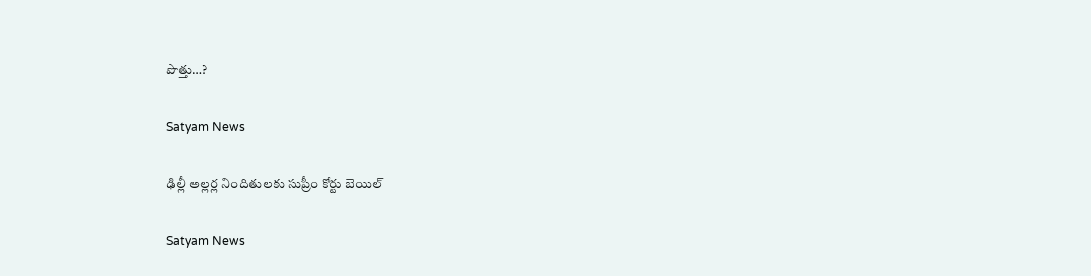పొత్తు…?

Satyam News

ఢిల్లీ అల్లర్ల నిందితులకు సుప్రీం కోర్టు బెయిల్

Satyam News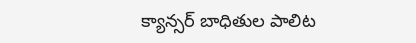క్యాన్సర్ బాధితుల పాలిట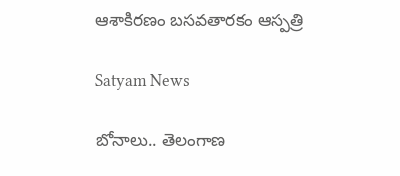ఆశాకిరణం బసవతారకం ఆస్పత్రి

Satyam News

బోనాలు.. తెలంగాణ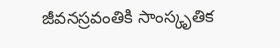జీవనస్రవంతికి సాంస్కృతిక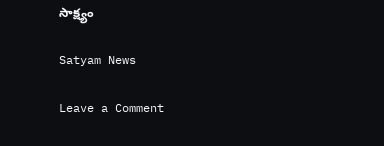సాక్ష్యం

Satyam News

Leave a Comment